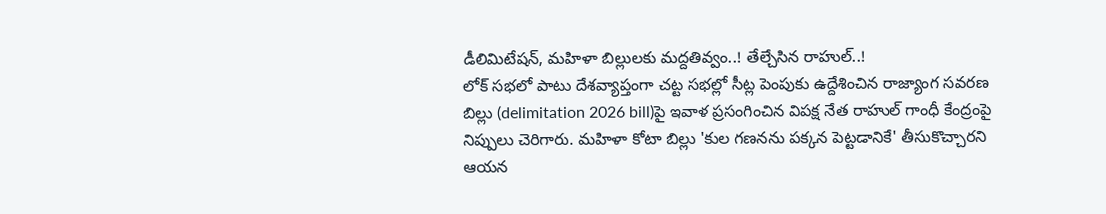డీలిమిటేషన్, మహిళా బిల్లులకు మద్దతివ్వం..! తేల్చేసిన రాహుల్..!
లోక్ సభలో పాటు దేశవ్యాప్తంగా చట్ట సభల్లో సీట్ల పెంపుకు ఉద్దేశించిన రాజ్యాంగ సవరణ బిల్లు (delimitation 2026 bill)పై ఇవాళ ప్రసంగించిన విపక్ష నేత రాహుల్ గాంధీ కేంద్రంపై నిప్పులు చెరిగారు. మహిళా కోటా బిల్లు 'కుల గణనను పక్కన పెట్టడానికే' తీసుకొచ్చారని ఆయన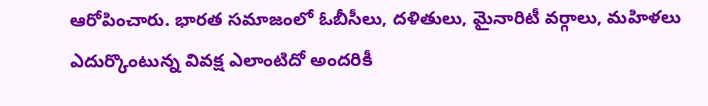ఆరోపించారు. భారత సమాజంలో ఓబీసీలు, దళితులు, మైనారిటీ వర్గాలు, మహిళలు ఎదుర్కొంటున్న వివక్ష ఎలాంటిదో అందరికీ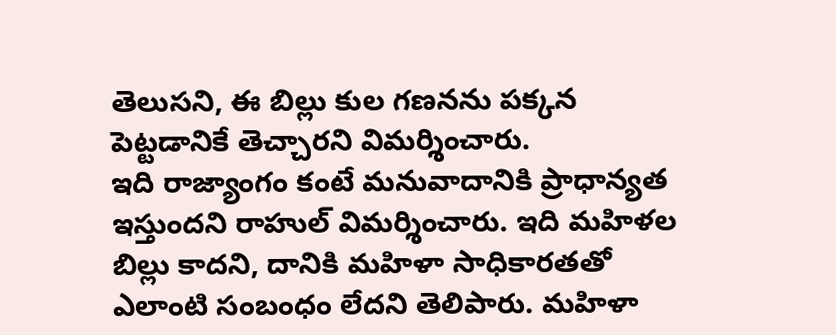తెలుసని, ఈ బిల్లు కుల గణనను పక్కన పెట్టడానికే తెచ్చారని విమర్శించారు.
ఇది రాజ్యాంగం కంటే మనువాదానికి ప్రాధాన్యత ఇస్తుందని రాహుల్ విమర్శించారు. ఇది మహిళల బిల్లు కాదని, దానికి మహిళా సాధికారతతో ఎలాంటి సంబంధం లేదని తెలిపారు. మహిళా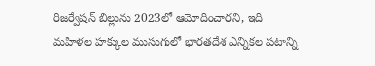రిజర్వేషన్ బిల్లును 2023లో ఆమోదించారని, ఇది మహిళల హక్కుల ముసుగులో భారతదేశ ఎన్నికల పటాన్ని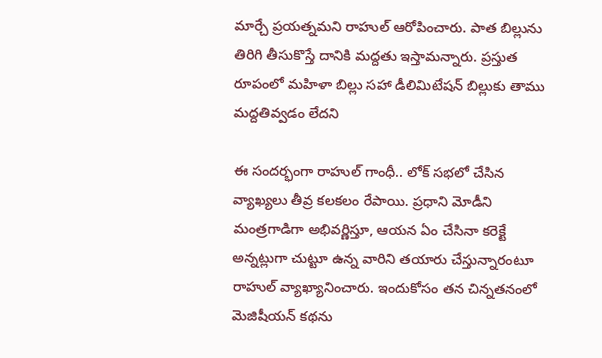మార్చే ప్రయత్నమని రాహుల్ ఆరోపించారు. పాత బిల్లును తిరిగి తీసుకొస్తే దానికి మద్దతు ఇస్తామన్నారు. ప్రస్తుత రూపంలో మహిళా బిల్లు సహా డీలిమిటేషన్ బిల్లుకు తాము మద్దతివ్వడం లేదని

ఈ సందర్భంగా రాహుల్ గాంధీ.. లోక్ సభలో చేసిన వ్యాఖ్యలు తీవ్ర కలకలం రేపాయి. ప్రధాని మోడీని మంత్రగాడిగా అభివర్ణిస్తూ, ఆయన ఏం చేసినా కరెక్టే అన్నట్లుగా చుట్టూ ఉన్న వారిని తయారు చేస్తున్నారంటూ రాహుల్ వ్యాఖ్యానించారు. ఇందుకోసం తన చిన్నతనంలో మెజిషీయన్ కథను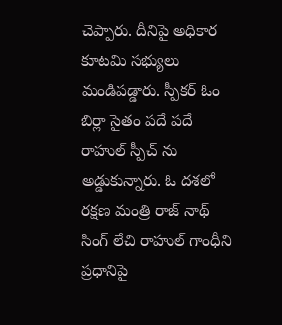చెప్పారు. దీనిపై అధికార కూటమి సభ్యులు మండిపడ్డారు. స్పీకర్ ఓం బిర్లా సైతం పదే పదే రాహుల్ స్పీచ్ ను అడ్డుకున్నారు. ఓ దశలో రక్షణ మంత్రి రాజ్ నాథ్ సింగ్ లేచి రాహుల్ గాంధీని ప్రధానిపై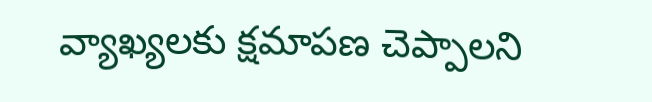వ్యాఖ్యలకు క్షమాపణ చెప్పాలని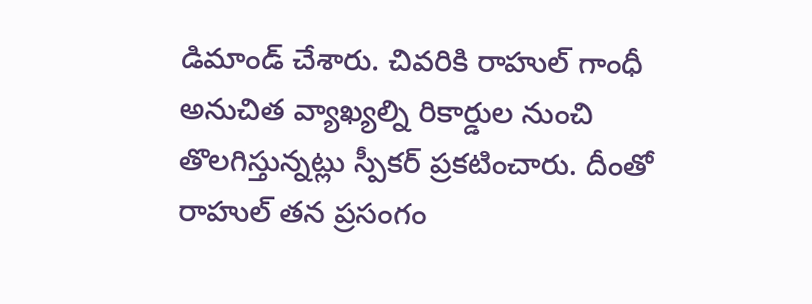డిమాండ్ చేశారు. చివరికి రాహుల్ గాంధీ అనుచిత వ్యాఖ్యల్ని రికార్డుల నుంచి తొలగిస్తున్నట్లు స్పీకర్ ప్రకటించారు. దీంతో రాహుల్ తన ప్రసంగం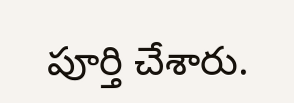పూర్తి చేశారు.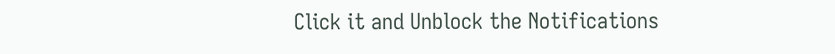Click it and Unblock the Notifications